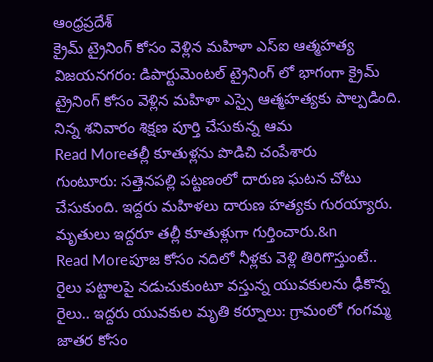ఆంధ్రప్రదేశ్
క్రైమ్ ట్రైనింగ్ కోసం వెళ్లిన మహిళా ఎస్ఐ ఆత్మహత్య
విజయనగరం: డిపార్టుమెంటల్ ట్రైనింగ్ లో భాగంగా క్రైమ్ ట్రైనింగ్ కోసం వెళ్లిన మహిళా ఎస్సై ఆత్మహత్యకు పాల్పడింది. నిన్న శనివారం శిక్షణ పూర్తి చేసుకున్న ఆమ
Read Moreతల్లీ కూతుళ్లను పొడిచి చంపేశారు
గుంటూరు: సత్తెనపల్లి పట్టణంలో దారుణ ఘటన చోటు చేసుకుంది. ఇద్దరు మహిళలు దారుణ హత్యకు గురయ్యారు. మృతులు ఇద్దరూ తల్లీ కూతుళ్లుగా గుర్తించారు.&n
Read Moreపూజ కోసం నదిలో నీళ్లకు వెళ్లి తిరిగొస్తుంటే..
రైలు పట్టాలపై నడుచుకుంటూ వస్తున్న యువకులను ఢీకొన్న రైలు.. ఇద్దరు యువకుల మృతి కర్నూలు: గ్రామంలో గంగమ్మ జాతర కోసం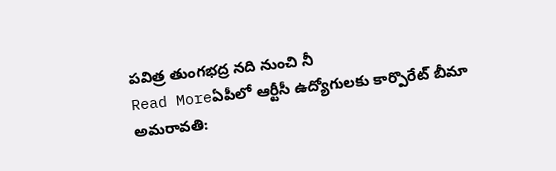పవిత్ర తుంగభద్ర నది నుంచి నీ
Read Moreఏపీలో ఆర్టీసీ ఉద్యోగులకు కార్పొరేట్ బీమా
అమరావతి: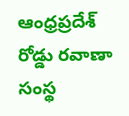ఆంధ్రప్రదేశ్ రోడ్డు రవాణా సంస్థ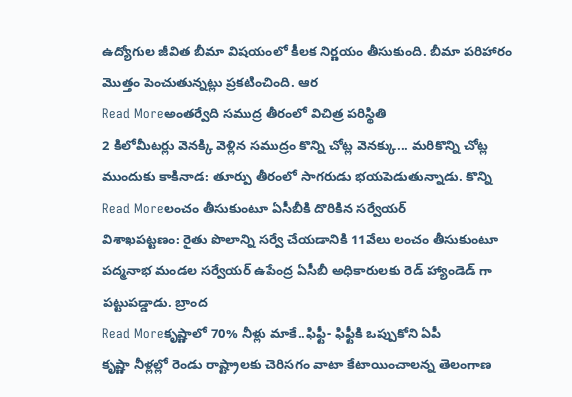ఉద్యోగుల జీవిత బీమా విషయంలో కీలక నిర్ణయం తీసుకుంది. బీమా పరిహారం మొత్తం పెంచుతున్నట్లు ప్రకటించింది. ఆర
Read Moreఅంతర్వేది సముద్ర తీరంలో విచిత్ర పరిస్థితి
2 కిలోమీటర్లు వెనక్కి వెళ్లిన సముద్రం కొన్ని చోట్ల వెనక్కు... మరికొన్ని చోట్ల ముందుకు కాకినాడ: తూర్పు తీరంలో సాగరుడు భయపెడుతున్నాడు. కొన్ని
Read Moreలంచం తీసుకుంటూ ఏసీబీకి దొరికిన సర్వేయర్
విశాఖపట్టణం: రైతు పొలాన్ని సర్వే చేయడానికి 11వేలు లంచం తీసుకుంటూ పద్మనాభ మండల సర్వేయర్ ఉపేంద్ర ఏసీబీ అధికారులకు రెడ్ హ్యాండెడ్ గా పట్టుపడ్డాడు. బ్రాంద
Read Moreకృష్ణాలో 70% నీళ్లు మాకే..ఫిఫ్టీ- ఫిఫ్టీకి ఒప్పుకోని ఏపీ
కృష్ణా నీళ్లల్లో రెండు రాష్ట్రాలకు చెరిసగం వాటా కేటాయించాలన్న తెలంగాణ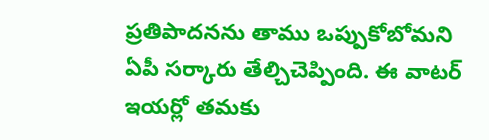ప్రతిపాదనను తాము ఒప్పుకోబోమని ఏపీ సర్కారు తేల్చిచెప్పింది. ఈ వాటర్ ఇయర్లో తమకు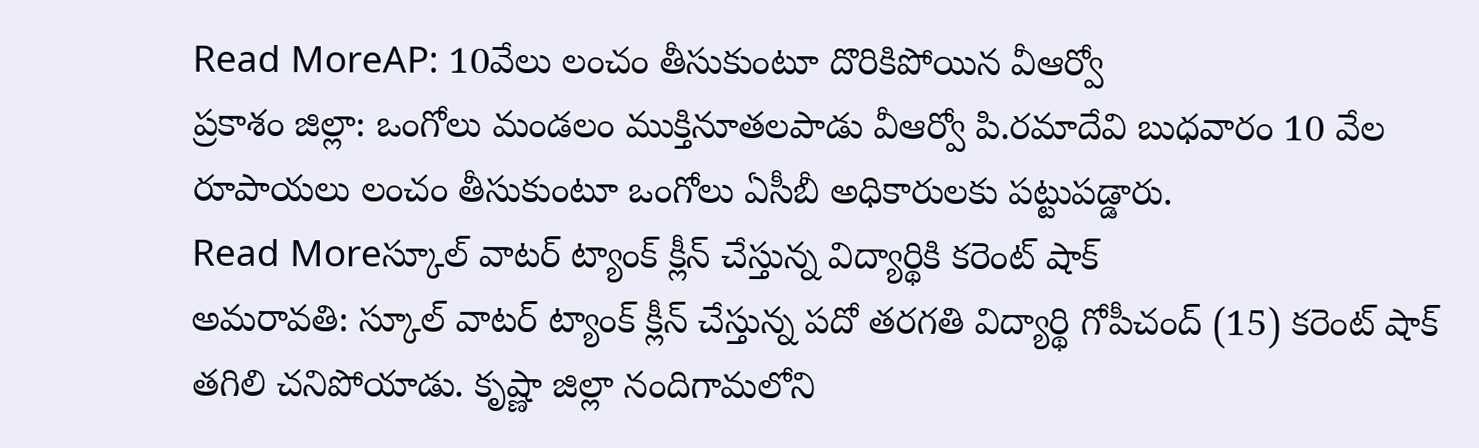Read MoreAP: 10వేలు లంచం తీసుకుంటూ దొరికిపోయిన వీఆర్వో
ప్రకాశం జిల్లా: ఒంగోలు మండలం ముక్తినూతలపాడు వీఆర్వో పి.రమాదేవి బుధవారం 10 వేల రూపాయలు లంచం తీసుకుంటూ ఒంగోలు ఏసీబీ అధికారులకు పట్టుపడ్డారు.
Read Moreస్కూల్ వాటర్ ట్యాంక్ క్లీన్ చేస్తున్న విద్యార్థికి కరెంట్ షాక్
అమరావతి: స్కూల్ వాటర్ ట్యాంక్ క్లీన్ చేస్తున్న పదో తరగతి విద్యార్థి గోపీచంద్ (15) కరెంట్ షాక్ తగిలి చనిపోయాడు. కృష్ణా జిల్లా నందిగామలోని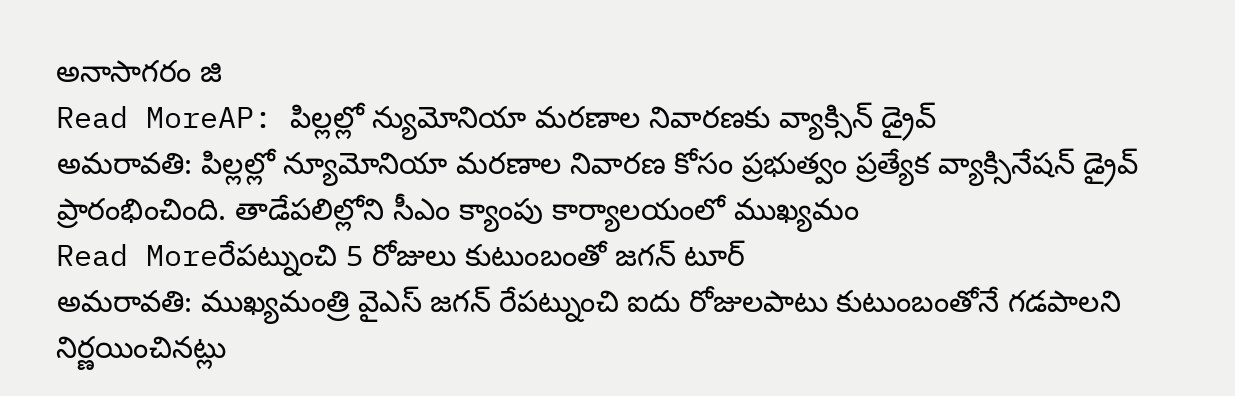అనాసాగరం జి
Read MoreAP: పిల్లల్లో న్యుమోనియా మరణాల నివారణకు వ్యాక్సిన్ డ్రైవ్
అమరావతి: పిల్లల్లో న్యూమోనియా మరణాల నివారణ కోసం ప్రభుత్వం ప్రత్యేక వ్యాక్సినేషన్ డ్రైవ్ ప్రారంభించింది. తాడేపలిల్లోని సీఎం క్యాంపు కార్యాలయంలో ముఖ్యమం
Read Moreరేపట్నుంచి 5 రోజులు కుటుంబంతో జగన్ టూర్
అమరావతి: ముఖ్యమంత్రి వైఎస్ జగన్ రేపట్నుంచి ఐదు రోజులపాటు కుటుంబంతోనే గడపాలని నిర్ణయించినట్లు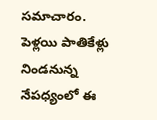సమాచారం. పెళ్లయి పాతికేళ్లు నిండనున్న నేపధ్యంలో ఈ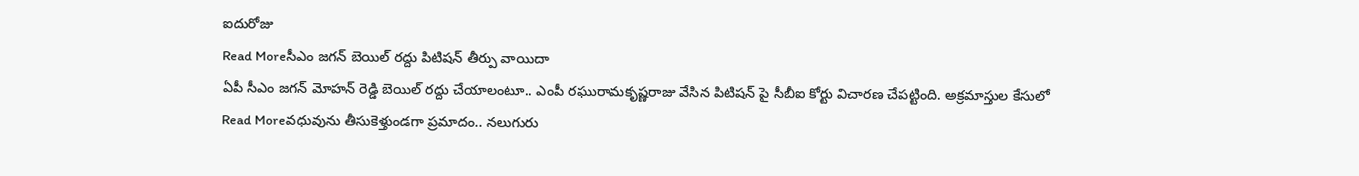ఐదురోజు
Read Moreసీఎం జగన్ బెయిల్ రద్దు పిటిషన్ తీర్పు వాయిదా
ఏపీ సీఎం జగన్ మోహన్ రెడ్డి బెయిల్ రద్దు చేయాలంటూ.. ఎంపీ రఘురామకృష్ణరాజు వేసిన పిటిషన్ పై సీబీఐ కోర్టు విచారణ చేపట్టింది. అక్రమాస్తుల కేసులో
Read Moreవధువును తీసుకెళ్తుండగా ప్రమాదం.. నలుగురు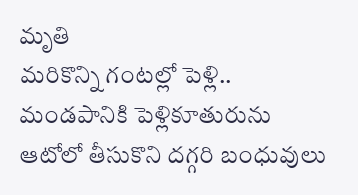మృతి
మరికొన్ని గంటల్లో పెళ్లి.. మండపానికి పెళ్లికూతురును ఆటోలో తీసుకొని దగ్గరి బంధువులు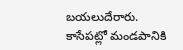బయలుదేరారు. కాసేపట్లో మండపానికి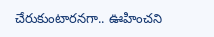చేరుకుంటారనగా.. ఊహించని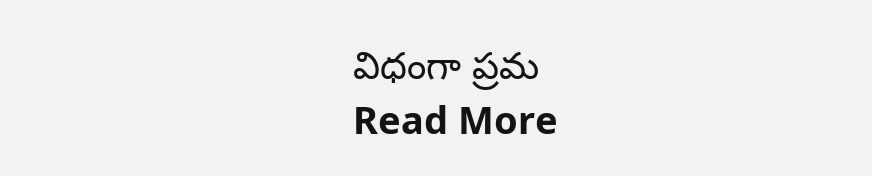విధంగా ప్రమ
Read More